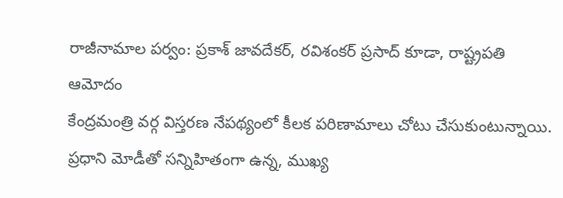రాజీనామాల పర్వం: ప్రకాశ్ జావదేకర్, రవిశంకర్ ప్రసాద్ కూడా, రాష్ట్రపతి ఆమోదం
కేంద్రమంత్రి వర్గ విస్తరణ నేపథ్యంలో కీలక పరిణామాలు చోటు చేసుకుంటున్నాయి. ప్రధాని మోడీతో సన్నిహితంగా ఉన్న, ముఖ్య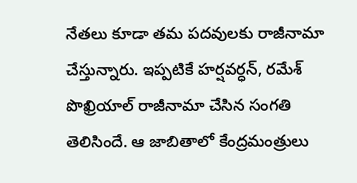నేతలు కూడా తమ పదవులకు రాజీనామా చేస్తున్నారు. ఇప్పటికే హర్షవర్ధన్, రమేశ్ పొఖ్రియాల్ రాజీనామా చేసిన సంగతి తెలిసిందే. ఆ జాబితాలో కేంద్రమంత్రులు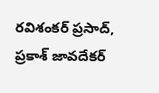రవిశంకర్ ప్రసాద్, ప్రకాశ్ జావదేకర్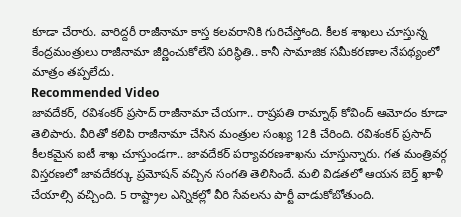కూడా చేరారు. వారిద్దరీ రాజీనామా కాస్త కలవరానికి గురిచేస్తోంది. కీలక శాఖలు చూస్తున్న కేంద్రమంత్రులు రాజీనామా జీర్ణించుకోలేని పరిస్థితి.. కానీ సామాజిక సమీకరణాల నేపథ్యంలో మాత్రం తప్పలేదు.
Recommended Video
జావదేకర్, రవిశంకర్ ప్రసాద్ రాజీనామా చేయగా.. రాష్రపతి రామ్నాథ్ కోవింద్ ఆమోదం కూడా తెలిపారు. వీరితో కలిపి రాజీనామా చేసిన మంత్రుల సంఖ్య 12కి చేరింది. రవిశంకర్ ప్రసాద్ కీలకమైన ఐటీ శాఖ చూస్తుండగా.. జావదేకర్ పర్యావరణశాఖను చూస్తున్నారు. గత మంత్రివర్గ విస్తరణలో జావదేకర్కు ప్రమోషన్ వచ్చిన సంగతి తెలిసిందే. మలి విడతలో ఆయన బెర్త్ ఖాళీ చేయాల్సి వచ్చింది. 5 రాష్ట్రాల ఎన్నికల్లో వీరి సేవలను పార్టీ వాడుకోబోతుంది.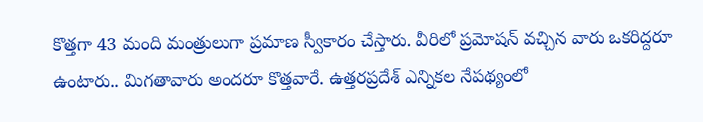కొత్తగా 43 మంది మంత్రులుగా ప్రమాణ స్వీకారం చేస్తారు. వీరిలో ప్రమోషన్ వచ్చిన వారు ఒకరిద్దరూ ఉంటారు.. మిగతావారు అందరూ కొత్తవారే. ఉత్తరప్రదేశ్ ఎన్నికల నేపథ్యంలో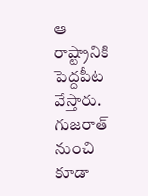ఆ రాష్ట్రానికి పెద్దపీట వేస్తారు. గుజరాత్ నుంచి కూడా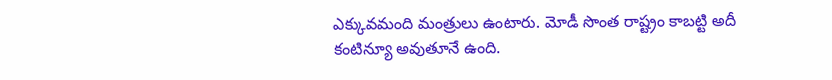ఎక్కువమంది మంత్రులు ఉంటారు. మోడీ సొంత రాష్ట్రం కాబట్టి అదీ కంటిన్యూ అవుతూనే ఉంది.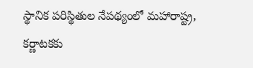స్థానిక పరిస్థితుల నేపథ్యంలో మహారాష్ట్ర, కర్ణాటకకు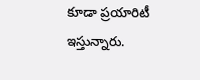కూడా ప్రయారిటీ ఇస్తున్నారు.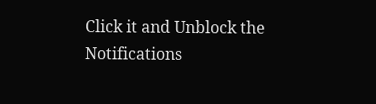Click it and Unblock the Notifications